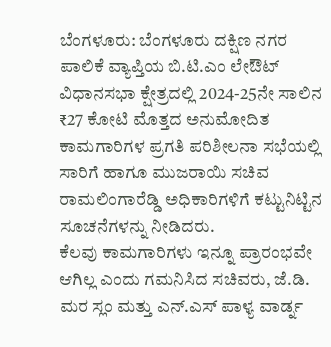ಬೆಂಗಳೂರು: ಬೆಂಗಳೂರು ದಕ್ಷಿಣ ನಗರ ಪಾಲಿಕೆ ವ್ಯಾಪ್ತಿಯ ಬಿ.ಟಿ.ಎಂ ಲೇಔಟ್ ವಿಧಾನಸಭಾ ಕ್ಷೇತ್ರದಲ್ಲಿ 2024-25ನೇ ಸಾಲಿನ ₹27 ಕೋಟಿ ಮೊತ್ತದ ಅನುಮೋದಿತ ಕಾಮಗಾರಿಗಳ ಪ್ರಗತಿ ಪರಿಶೀಲನಾ ಸಭೆಯಲ್ಲಿ ಸಾರಿಗೆ ಹಾಗೂ ಮುಜರಾಯಿ ಸಚಿವ ರಾಮಲಿಂಗಾರೆಡ್ಡಿ ಅಧಿಕಾರಿಗಳಿಗೆ ಕಟ್ಟುನಿಟ್ಟಿನ ಸೂಚನೆಗಳನ್ನು ನೀಡಿದರು.
ಕೆಲವು ಕಾಮಗಾರಿಗಳು ಇನ್ನೂ ಪ್ರಾರಂಭವೇ ಆಗಿಲ್ಲ ಎಂದು ಗಮನಿಸಿದ ಸಚಿವರು, ಜೆ.ಡಿ. ಮರ ಸ್ಲಂ ಮತ್ತು ಎನ್.ಎಸ್ ಪಾಳ್ಯ ವಾರ್ಡ್ನ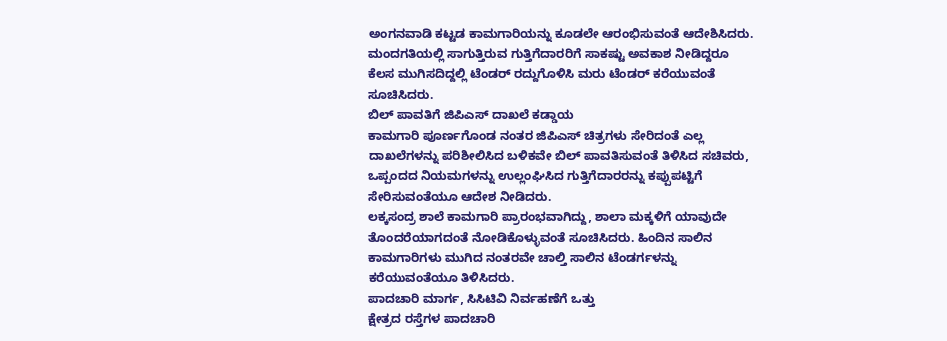ಅಂಗನವಾಡಿ ಕಟ್ಟಡ ಕಾಮಗಾರಿಯನ್ನು ಕೂಡಲೇ ಆರಂಭಿಸುವಂತೆ ಆದೇಶಿಸಿದರು. ಮಂದಗತಿಯಲ್ಲಿ ಸಾಗುತ್ತಿರುವ ಗುತ್ತಿಗೆದಾರರಿಗೆ ಸಾಕಷ್ಟು ಅವಕಾಶ ನೀಡಿದ್ದರೂ ಕೆಲಸ ಮುಗಿಸದಿದ್ದಲ್ಲಿ ಟೆಂಡರ್ ರದ್ದುಗೊಳಿಸಿ ಮರು ಟೆಂಡರ್ ಕರೆಯುವಂತೆ ಸೂಚಿಸಿದರು.
ಬಿಲ್ ಪಾವತಿಗೆ ಜಿಪಿಎಸ್ ದಾಖಲೆ ಕಡ್ಡಾಯ
ಕಾಮಗಾರಿ ಪೂರ್ಣಗೊಂಡ ನಂತರ ಜಿಪಿಎಸ್ ಚಿತ್ರಗಳು ಸೇರಿದಂತೆ ಎಲ್ಲ ದಾಖಲೆಗಳನ್ನು ಪರಿಶೀಲಿಸಿದ ಬಳಿಕವೇ ಬಿಲ್ ಪಾವತಿಸುವಂತೆ ತಿಳಿಸಿದ ಸಚಿವರು, ಒಪ್ಪಂದದ ನಿಯಮಗಳನ್ನು ಉಲ್ಲಂಘಿಸಿದ ಗುತ್ತಿಗೆದಾರರನ್ನು ಕಪ್ಪುಪಟ್ಟಿಗೆ ಸೇರಿಸುವಂತೆಯೂ ಆದೇಶ ನೀಡಿದರು.
ಲಕ್ಕಸಂದ್ರ ಶಾಲೆ ಕಾಮಗಾರಿ ಪ್ರಾರಂಭವಾಗಿದ್ದು, ಶಾಲಾ ಮಕ್ಕಳಿಗೆ ಯಾವುದೇ ತೊಂದರೆಯಾಗದಂತೆ ನೋಡಿಕೊಳ್ಳುವಂತೆ ಸೂಚಿಸಿದರು. ಹಿಂದಿನ ಸಾಲಿನ ಕಾಮಗಾರಿಗಳು ಮುಗಿದ ನಂತರವೇ ಚಾಲ್ತಿ ಸಾಲಿನ ಟೆಂಡರ್ಗಳನ್ನು ಕರೆಯುವಂತೆಯೂ ತಿಳಿಸಿದರು.
ಪಾದಚಾರಿ ಮಾರ್ಗ, ಸಿಸಿಟಿವಿ ನಿರ್ವಹಣೆಗೆ ಒತ್ತು
ಕ್ಷೇತ್ರದ ರಸ್ತೆಗಳ ಪಾದಚಾರಿ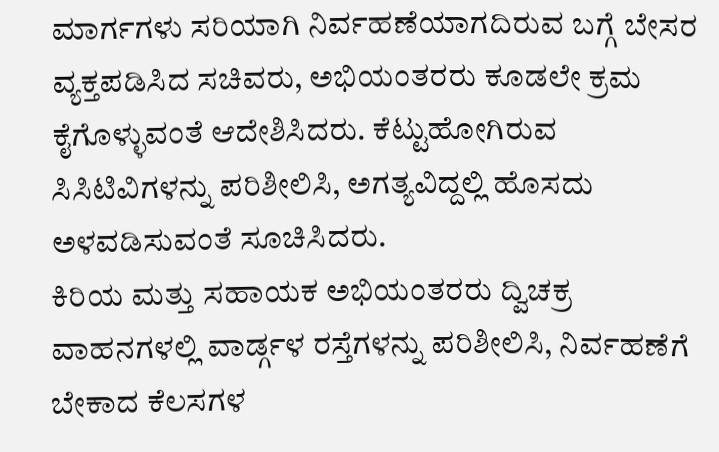ಮಾರ್ಗಗಳು ಸರಿಯಾಗಿ ನಿರ್ವಹಣೆಯಾಗದಿರುವ ಬಗ್ಗೆ ಬೇಸರ ವ್ಯಕ್ತಪಡಿಸಿದ ಸಚಿವರು, ಅಭಿಯಂತರರು ಕೂಡಲೇ ಕ್ರಮ ಕೈಗೊಳ್ಳುವಂತೆ ಆದೇಶಿಸಿದರು. ಕೆಟ್ಟುಹೋಗಿರುವ ಸಿಸಿಟಿವಿಗಳನ್ನು ಪರಿಶೀಲಿಸಿ, ಅಗತ್ಯವಿದ್ದಲ್ಲಿ ಹೊಸದು ಅಳವಡಿಸುವಂತೆ ಸೂಚಿಸಿದರು.
ಕಿರಿಯ ಮತ್ತು ಸಹಾಯಕ ಅಭಿಯಂತರರು ದ್ವಿಚಕ್ರ ವಾಹನಗಳಲ್ಲಿ ವಾರ್ಡ್ಗಳ ರಸ್ತೆಗಳನ್ನು ಪರಿಶೀಲಿಸಿ, ನಿರ್ವಹಣೆಗೆ ಬೇಕಾದ ಕೆಲಸಗಳ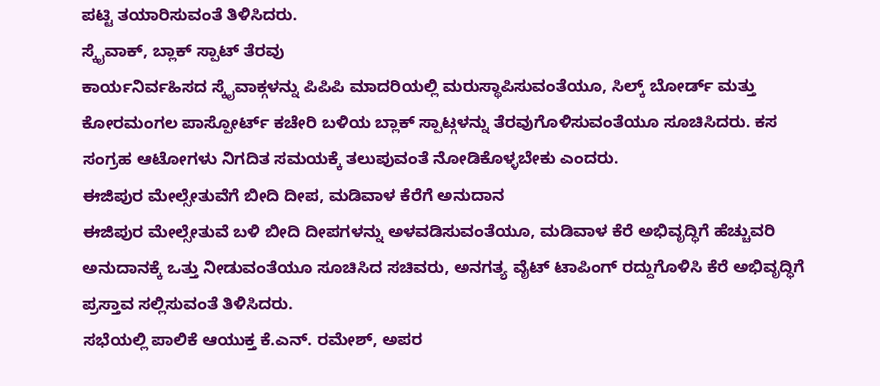ಪಟ್ಟಿ ತಯಾರಿಸುವಂತೆ ತಿಳಿಸಿದರು.
ಸ್ಕೈವಾಕ್, ಬ್ಲಾಕ್ ಸ್ಪಾಟ್ ತೆರವು
ಕಾರ್ಯನಿರ್ವಹಿಸದ ಸ್ಕೈವಾಕ್ಗಳನ್ನು ಪಿಪಿಪಿ ಮಾದರಿಯಲ್ಲಿ ಮರುಸ್ಥಾಪಿಸುವಂತೆಯೂ, ಸಿಲ್ಕ್ ಬೋರ್ಡ್ ಮತ್ತು ಕೋರಮಂಗಲ ಪಾಸ್ಪೋರ್ಟ್ ಕಚೇರಿ ಬಳಿಯ ಬ್ಲಾಕ್ ಸ್ಪಾಟ್ಗಳನ್ನು ತೆರವುಗೊಳಿಸುವಂತೆಯೂ ಸೂಚಿಸಿದರು. ಕಸ ಸಂಗ್ರಹ ಆಟೋಗಳು ನಿಗದಿತ ಸಮಯಕ್ಕೆ ತಲುಪುವಂತೆ ನೋಡಿಕೊಳ್ಳಬೇಕು ಎಂದರು.
ಈಜಿಪುರ ಮೇಲ್ಸೇತುವೆಗೆ ಬೀದಿ ದೀಪ, ಮಡಿವಾಳ ಕೆರೆಗೆ ಅನುದಾನ
ಈಜಿಪುರ ಮೇಲ್ಸೇತುವೆ ಬಳಿ ಬೀದಿ ದೀಪಗಳನ್ನು ಅಳವಡಿಸುವಂತೆಯೂ, ಮಡಿವಾಳ ಕೆರೆ ಅಭಿವೃದ್ಧಿಗೆ ಹೆಚ್ಚುವರಿ ಅನುದಾನಕ್ಕೆ ಒತ್ತು ನೀಡುವಂತೆಯೂ ಸೂಚಿಸಿದ ಸಚಿವರು, ಅನಗತ್ಯ ವೈಟ್ ಟಾಪಿಂಗ್ ರದ್ದುಗೊಳಿಸಿ ಕೆರೆ ಅಭಿವೃದ್ಧಿಗೆ ಪ್ರಸ್ತಾವ ಸಲ್ಲಿಸುವಂತೆ ತಿಳಿಸಿದರು.
ಸಭೆಯಲ್ಲಿ ಪಾಲಿಕೆ ಆಯುಕ್ತ ಕೆ.ಎನ್. ರಮೇಶ್, ಅಪರ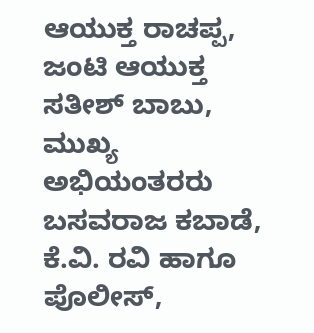ಆಯುಕ್ತ ರಾಚಪ್ಪ, ಜಂಟಿ ಆಯುಕ್ತ ಸತೀಶ್ ಬಾಬು, ಮುಖ್ಯ ಅಭಿಯಂತರರು ಬಸವರಾಜ ಕಬಾಡೆ, ಕೆ.ವಿ. ರವಿ ಹಾಗೂ ಪೊಲೀಸ್,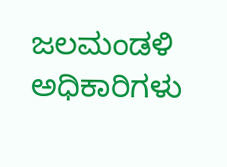ಜಲಮಂಡಳಿ ಅಧಿಕಾರಿಗಳು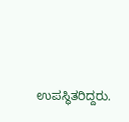ಉಪಸ್ಥಿತರಿದ್ದರು.